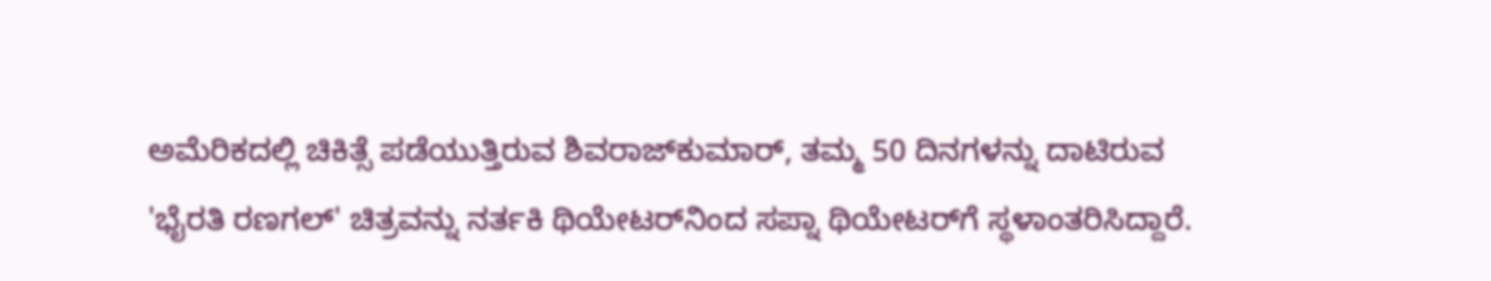ಅಮೆರಿಕದಲ್ಲಿ ಚಿಕಿತ್ಸೆ ಪಡೆಯುತ್ತಿರುವ ಶಿವರಾಜ್‌ಕುಮಾರ್, ತಮ್ಮ 50 ದಿನಗಳನ್ನು ದಾಟಿರುವ 'ಭೈರತಿ ರಣಗಲ್' ಚಿತ್ರವನ್ನು ನರ್ತಕಿ ಥಿಯೇಟರ್‌ನಿಂದ ಸಪ್ನಾ ಥಿಯೇಟರ್‌ಗೆ ಸ್ಥಳಾಂತರಿಸಿದ್ದಾರೆ.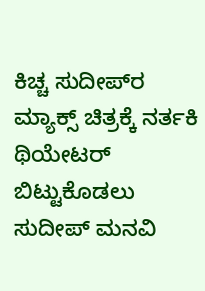ಕಿಚ್ಚ ಸುದೀಪ್‌ರ ಮ್ಯಾಕ್ಸ್ ಚಿತ್ರಕ್ಕೆ ನರ್ತಕಿ ಥಿಯೇಟರ್ ಬಿಟ್ಟುಕೊಡಲು ಸುದೀಪ್ ಮನವಿ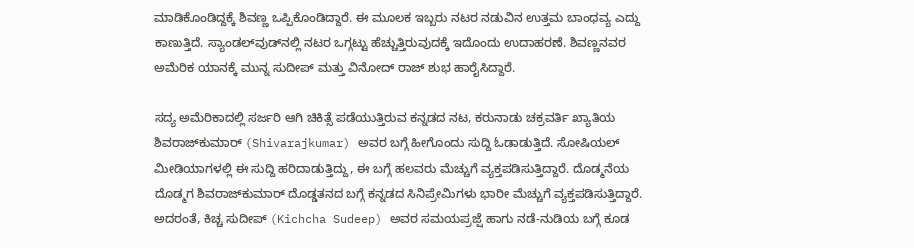ಮಾಡಿಕೊಂಡಿದ್ದಕ್ಕೆ ಶಿವಣ್ಣ ಒಪ್ಪಿಕೊಂಡಿದ್ದಾರೆ. ಈ ಮೂಲಕ ಇಬ್ಬರು ನಟರ ನಡುವಿನ ಉತ್ತಮ ಬಾಂಧವ್ಯ ಎದ್ದು ಕಾಣುತ್ತಿದೆ. ಸ್ಯಾಂಡಲ್‌ವುಡ್‌ನಲ್ಲಿ ನಟರ ಒಗ್ಗಟ್ಟು ಹೆಚ್ಚುತ್ತಿರುವುದಕ್ಕೆ ಇದೊಂದು ಉದಾಹರಣೆ. ಶಿವಣ್ಣನವರ ಅಮೆರಿಕ ಯಾನಕ್ಕೆ ಮುನ್ನ ಸುದೀಪ್ ಮತ್ತು ವಿನೋದ್ ರಾಜ್ ಶುಭ ಹಾರೈಸಿದ್ದಾರೆ.

ಸದ್ಯ ಅಮೆರಿಕಾದಲ್ಲಿ ಸರ್ಜರಿ ಆಗಿ ಚಿಕಿತ್ಸೆ ಪಡೆಯುತ್ತಿರುವ ಕನ್ನಡದ ನಟ, ಕರುನಾಡು ಚಕ್ರವರ್ತಿ ಖ್ಯಾತಿಯ ಶಿವರಾಜ್‌ಕುಮಾರ್ (Shivarajkumar) ಅವರ ಬಗ್ಗೆ ಹೀಗೊಂದು ಸುದ್ದಿ ಓಡಾಡುತ್ತಿದೆ. ಸೋಷಿಯಲ್ ಮೀಡಿಯಾಗಳಲ್ಲಿ ಈ ಸುದ್ದಿ ಹರಿದಾಡುತ್ತಿದ್ದು, ಈ ಬಗ್ಗೆ ಹಲವರು ಮೆಚ್ಚುಗೆ ವ್ಯಕ್ತಪಡಿಸುತ್ತಿದ್ದಾರೆ. ದೊಡ್ಮನೆಯ ದೊಡ್ಮಗ ಶಿವರಾಜ್‌ಕುಮಾರ್ ದೊಡ್ಡತನದ ಬಗ್ಗೆ ಕನ್ನಡದ ಸಿನಿಪ್ರೇಮಿಗಳು ಭಾರೀ ಮೆಚ್ಚುಗೆ ವ್ಯಕ್ತಪಡಿಸುತ್ತಿದ್ದಾರೆ. ಅದರಂತೆ, ಕಿಚ್ಚ ಸುದೀಪ್ (Kichcha Sudeep) ಅವರ ಸಮಯಪ್ರಜ್ಷೆ ಹಾಗು ನಡೆ-ನುಡಿಯ ಬಗ್ಗೆ ಕೂಡ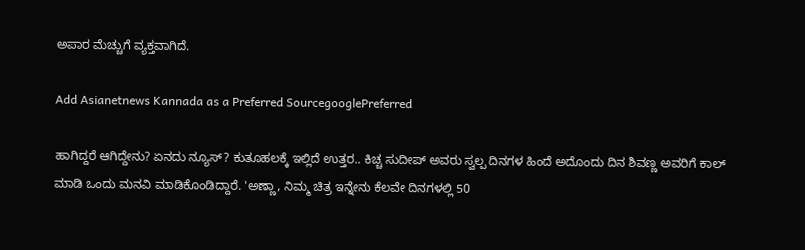ಅಪಾರ ಮೆಚ್ಚುಗೆ ವ್ಯಕ್ತವಾಗಿದೆ.

Add Asianetnews Kannada as a Preferred SourcegooglePreferred

ಹಾಗಿದ್ದರೆ ಆಗಿದ್ದೇನು? ಏನದು ನ್ಯೂಸ್? ಕುತೂಹಲಕ್ಕೆ ಇಲ್ಲಿದೆ ಉತ್ತರ.. ಕಿಚ್ಚ ಸುದೀಪ್ ಅವರು ಸ್ವಲ್ಪ ದಿನಗಳ ಹಿಂದೆ ಅದೊಂದು ದಿನ ಶಿವಣ್ಣ ಅವರಿಗೆ ಕಾಲ್ ಮಾಡಿ ಒಂದು ಮನವಿ ಮಾಡಿಕೊಂಡಿದ್ದಾರೆ. 'ಅಣ್ಣಾ, ನಿಮ್ಮ ಚಿತ್ರ ಇನ್ನೇನು ಕೆಲವೇ ದಿನಗಳಲ್ಲಿ 50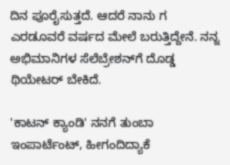ದಿನ ಪೂರೈಸುತ್ತದೆ. ಆದರೆ ನಾನು ಗ ಎರಡೂವರೆ ವರ್ಷದ ಮೇಲೆ ಬರುತ್ತಿದ್ದೇನೆ. ನನ್ನ ಅಭಿಮಾನಿಗಳ ಸೆಲೆಬ್ರೇಶನ್‌ಗೆ ದೊಡ್ಡ ಥಿಯೇಟರ್‌ ಬೇಕಿದೆ.

'ಕಾಟನ್ ಕ್ಯಾಂಡಿ' ನನಗೆ ತುಂಬಾ ಇಂಪಾರ್ಟೆಂಟ್, ಹೀಗಂದಿದ್ಯಾಕೆ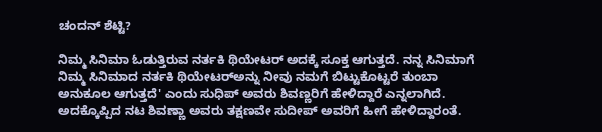ಚಂದನ್ ಶೆಟ್ಟಿ?

ನಿಮ್ಮ ಸಿನಿಮಾ ಓಡುತ್ತಿರುವ ನರ್ತಕಿ ಥಿಯೇಟರ್ ಅದಕ್ಕೆ ಸೂಕ್ತ ಆಗುತ್ತದೆ. ನನ್ನ ಸಿನಿಮಾಗೆ ನಿಮ್ಮ ಸಿನಿಮಾದ ನರ್ತಕಿ ಥಿಯೇಟರ್‌ಅನ್ನು ನೀವು ನಮಗೆ ಬಿಟ್ಟುಕೊಟ್ಟರೆ ತುಂಬಾ ಅನುಕೂಲ ಆಗುತ್ತದೆ' ಎಂದು ಸುಧಿಪ್ ಅವರು ಶಿವಣ್ಣರಿಗೆ ಹೇಳಿದ್ದಾರೆ ಎನ್ನಲಾಗಿದೆ. ಅದಕ್ಕೊಪ್ಪಿದ ನಟ ಶಿವಣ್ಣಾ ಅವರು ತಕ್ಷಣವೇ ಸುದೀಪ್ ಅವರಿಗೆ ಹೀಗೆ ಹೇಳಿದ್ದಾರಂತೆ.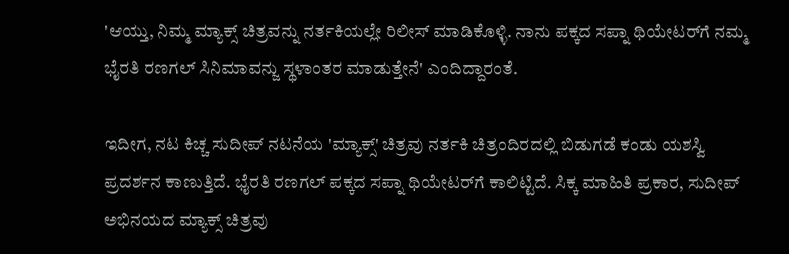'ಆಯ್ತು, ನಿಮ್ಮ ಮ್ಯಾಕ್ಸ್ ಚಿತ್ರವನ್ನು ನರ್ತಕಿಯಲ್ಲೇ ರಿಲೀಸ್ ಮಾಡಿಕೊಳ್ಳಿ. ನಾನು ಪಕ್ಕದ ಸಪ್ನಾ ಥಿಯೇಟರ್‌ಗೆ ನಮ್ಮ ಭೈರತಿ ರಣಗಲ್ ಸಿನಿಮಾವನ್ಜು ಸ್ಥಳಾಂತರ ಮಾಡುತ್ತೇನೆ' ಎಂದಿದ್ದಾರಂತೆ.

ಇದೀಗ, ನಟ ಕಿಚ್ಚ ಸುದೀಪ್ ನಟನೆಯ 'ಮ್ಯಾಕ್ಸ್‌' ಚಿತ್ರವು ನರ್ತಕಿ ಚಿತ್ರಂದಿರದಲ್ಲಿ ಬಿಡುಗಡೆ ಕಂಡು ಯಶಸ್ವಿ ಪ್ರದರ್ಶನ ಕಾಣುತ್ತಿದೆ. ಭೈರತಿ ರಣಗಲ್ ಪಕ್ಕದ ಸಪ್ನಾ ಥಿಯೇಟರ್‌ಗೆ ಕಾಲಿಟ್ಟಿದೆ. ಸಿಕ್ಕ ಮಾಹಿತಿ ಪ್ರಕಾರ, ಸುದೀಪ್ ಅಭಿನಯದ ಮ್ಯಾಕ್ಸ್‌ ಚಿತ್ರವು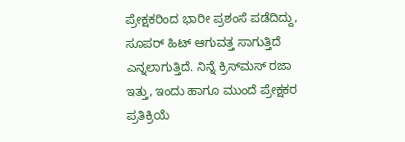ಪ್ರೇಕ್ಷಕರಿಂದ ಭಾರೀ ಪ್ರಶಂಸೆ ಪಡೆದಿದ್ದು, ಸೂಪರ್ ಹಿಟ್ ಆಗುವತ್ತ ಸಾಗುತ್ತಿದೆ ಎನ್ನಲಾಗುತ್ತಿದೆ. ನಿನ್ನೆ ಕ್ರಿಸ್‌ಮಸ್ ರಜಾ ಇತ್ತು, ಇಂದು ಹಾಗೂ ಮುಂದೆ ಪ್ರೇಕ್ಷಕರ ಪ್ರತಿಕ್ರಿಯೆ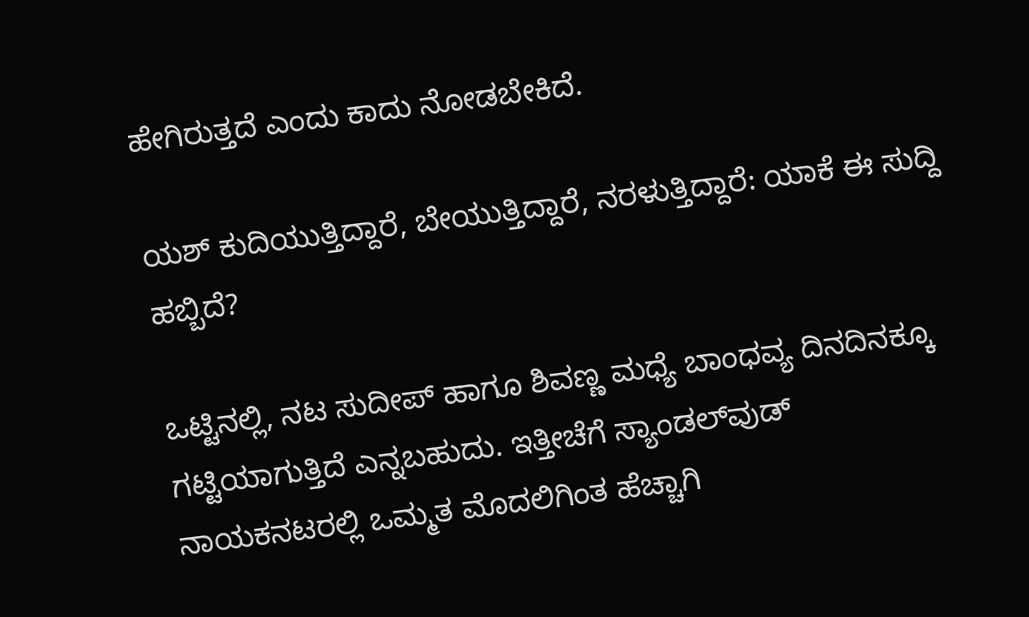ಹೇಗಿರುತ್ತದೆ ಎಂದು ಕಾದು ನೋಡಬೇಕಿದೆ.

ಯಶ್ ಕುದಿಯುತ್ತಿದ್ದಾರೆ, ಬೇಯುತ್ತಿದ್ದಾರೆ, ನರಳುತ್ತಿದ್ದಾರೆ: ಯಾಕೆ ಈ ಸುದ್ದಿ ಹಬ್ಬಿದೆ?

ಒಟ್ಟಿನಲ್ಲಿ, ನಟ ಸುದೀಪ್ ಹಾಗೂ ಶಿವಣ್ಣ ಮಧ್ಯೆ ಬಾಂಧವ್ಯ ದಿನದಿನಕ್ಕೂ ಗಟ್ಟಿಯಾಗುತ್ತಿದೆ ಎನ್ನಬಹುದು. ಇತ್ತೀಚೆಗೆ ಸ್ಯಾಂಡಲ್‌ವುಡ್ ನಾಯಕನಟರಲ್ಲಿ ಒಮ್ಮತ ಮೊದಲಿಗಿಂತ ಹೆಚ್ಚಾಗಿ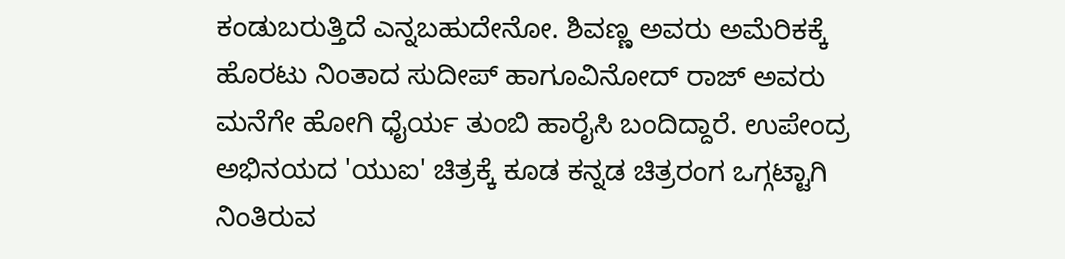ಕಂಡುಬರುತ್ತಿದೆ ಎನ್ನಬಹುದೇನೋ. ಶಿವಣ್ಣ ಅವರು ಅಮೆರಿಕಕ್ಕೆ ಹೊರಟು ನಿಂತಾದ ಸುದೀಪ್ ಹಾಗೂವಿನೋದ್ ರಾಜ್ ಅವರು ಮನೆಗೇ ಹೋಗಿ ಧೈರ್ಯ ತುಂಬಿ ಹಾರೈಸಿ ಬಂದಿದ್ದಾರೆ. ಉಪೇಂದ್ರ ಅಭಿನಯದ 'ಯುಐ' ಚಿತ್ರಕ್ಕೆ ಕೂಡ ಕನ್ನಡ ಚಿತ್ರರಂಗ ಒಗ್ಗಟ್ಟಾಗಿ ನಿಂತಿರುವ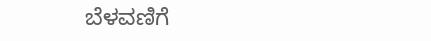ಬೆಳವಣಿಗೆ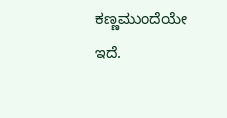ಕಣ್ಣಮುಂದೆಯೇ ಇದೆ.